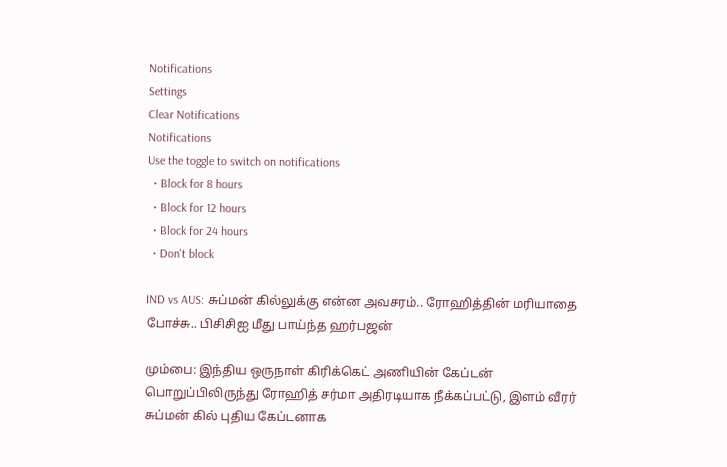Notifications
Settings
Clear Notifications
Notifications
Use the toggle to switch on notifications
  • Block for 8 hours
  • Block for 12 hours
  • Block for 24 hours
  • Don't block

IND vs AUS: சுப்மன் கில்லுக்கு என்ன அவசரம்.. ரோஹித்தின் மரியாதை போச்சு.. பிசிசிஐ மீது பாய்ந்த ஹர்பஜன்

மும்பை: இந்திய ஒருநாள் கிரிக்கெட் அணியின் கேப்டன் பொறுப்பிலிருந்து ரோஹித் சர்மா அதிரடியாக நீக்கப்பட்டு, இளம் வீரர் சுப்மன் கில் புதிய கேப்டனாக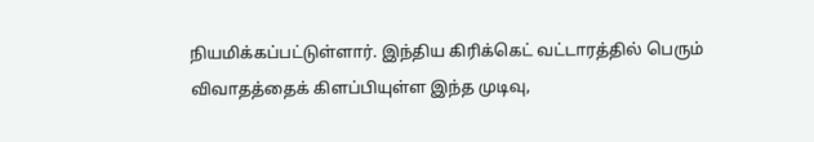நியமிக்கப்பட்டுள்ளார். இந்திய கிரிக்கெட் வட்டாரத்தில் பெரும் விவாதத்தைக் கிளப்பியுள்ள இந்த முடிவு,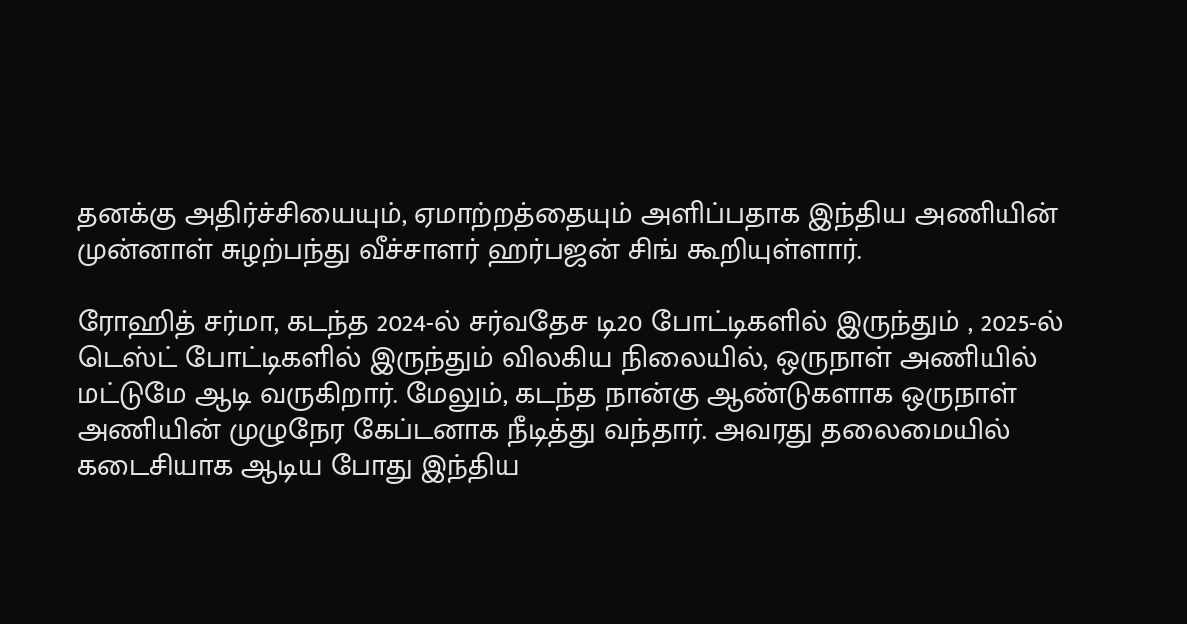தனக்கு அதிர்ச்சியையும், ஏமாற்றத்தையும் அளிப்பதாக இந்திய அணியின் முன்னாள் சுழற்பந்து வீச்சாளர் ஹர்பஜன் சிங் கூறியுள்ளார்.

ரோஹித் சர்மா, கடந்த 2024-ல் சர்வதேச டி20 போட்டிகளில் இருந்தும் , 2025-ல் டெஸ்ட் போட்டிகளில் இருந்தும் விலகிய நிலையில், ஒருநாள் அணியில் மட்டுமே ஆடி வருகிறார். மேலும், கடந்த நான்கு ஆண்டுகளாக ஒருநாள் அணியின் முழுநேர கேப்டனாக நீடித்து வந்தார். அவரது தலைமையில் கடைசியாக ஆடிய போது இந்திய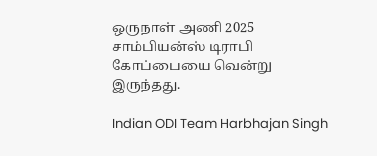ஒருநாள் அணி 2025 சாம்பியன்ஸ் டிராபி கோப்பையை வென்று இருந்தது.

Indian ODI Team Harbhajan Singh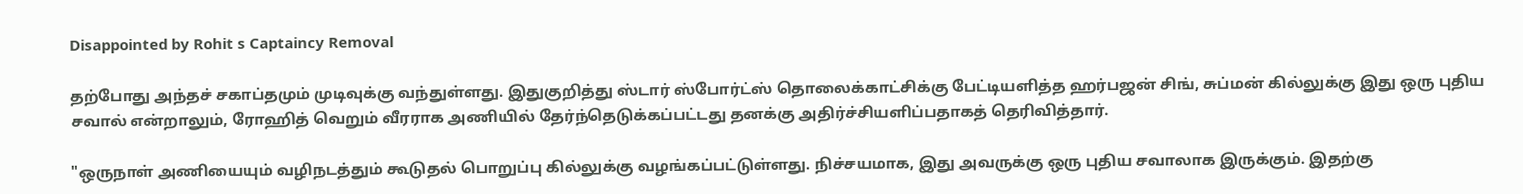Disappointed by Rohit s Captaincy Removal

தற்போது அந்தச் சகாப்தமும் முடிவுக்கு வந்துள்ளது. இதுகுறித்து ஸ்டார் ஸ்போர்ட்ஸ் தொலைக்காட்சிக்கு பேட்டியளித்த ஹர்பஜன் சிங், சுப்மன் கில்லுக்கு இது ஒரு புதிய சவால் என்றாலும், ரோஹித் வெறும் வீரராக அணியில் தேர்ந்தெடுக்கப்பட்டது தனக்கு அதிர்ச்சியளிப்பதாகத் தெரிவித்தார்.

"ஒருநாள் அணியையும் வழிநடத்தும் கூடுதல் பொறுப்பு கில்லுக்கு வழங்கப்பட்டுள்ளது. நிச்சயமாக, இது அவருக்கு ஒரு புதிய சவாலாக இருக்கும். இதற்கு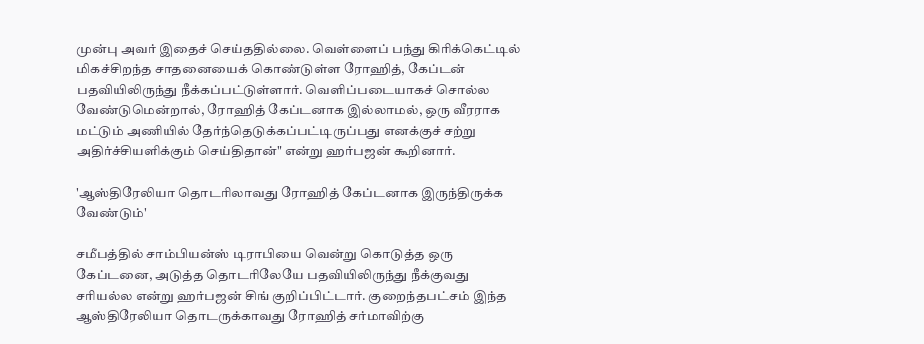முன்பு அவர் இதைச் செய்ததில்லை. வெள்ளைப் பந்து கிரிக்கெட்டில் மிகச்சிறந்த சாதனையைக் கொண்டுள்ள ரோஹித், கேப்டன் பதவியிலிருந்து நீக்கப்பட்டுள்ளார். வெளிப்படையாகச் சொல்ல வேண்டுமென்றால், ரோஹித் கேப்டனாக இல்லாமல், ஒரு வீரராக மட்டும் அணியில் தேர்ந்தெடுக்கப்பட்டிருப்பது எனக்குச் சற்று அதிர்ச்சியளிக்கும் செய்திதான்" என்று ஹர்பஜன் கூறினார்.

'ஆஸ்திரேலியா தொடரிலாவது ரோஹித் கேப்டனாக இருந்திருக்க வேண்டும்'

சமீபத்தில் சாம்பியன்ஸ் டிராபியை வென்று கொடுத்த ஒரு கேப்டனை, அடுத்த தொடரிலேயே பதவியிலிருந்து நீக்குவது சரியல்ல என்று ஹர்பஜன் சிங் குறிப்பிட்டார். குறைந்தபட்சம் இந்த ஆஸ்திரேலியா தொடருக்காவது ரோஹித் சர்மாவிற்கு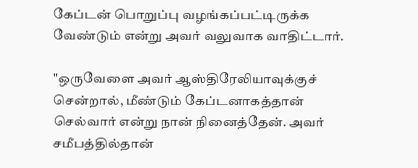கேப்டன் பொறுப்பு வழங்கப்பட்டிருக்க வேண்டும் என்று அவர் வலுவாக வாதிட்டார்.

"ஒருவேளை அவர் ஆஸ்திரேலியாவுக்குச் சென்றால், மீண்டும் கேப்டனாகத்தான் செல்வார் என்று நான் நினைத்தேன். அவர் சமீபத்தில்தான்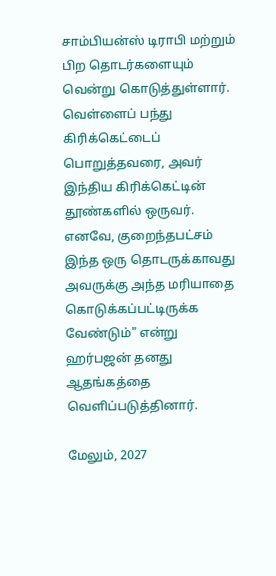சாம்பியன்ஸ் டிராபி மற்றும் பிற தொடர்களையும் வென்று கொடுத்துள்ளார். வெள்ளைப் பந்து கிரிக்கெட்டைப் பொறுத்தவரை, அவர் இந்திய கிரிக்கெட்டின் தூண்களில் ஒருவர். எனவே, குறைந்தபட்சம் இந்த ஒரு தொடருக்காவது அவருக்கு அந்த மரியாதை கொடுக்கப்பட்டிருக்க வேண்டும்" என்று ஹர்பஜன் தனது ஆதங்கத்தை வெளிப்படுத்தினார்.

மேலும், 2027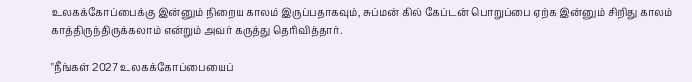உலகக்கோப்பைக்கு இன்னும் நிறைய காலம் இருப்பதாகவும், சுப்மன் கில் கேப்டன் பொறுப்பை ஏற்க இன்னும் சிறிது காலம் காத்திருந்திருக்கலாம் என்றும் அவர் கருத்து தெரிவித்தார்.

"நீங்கள் 2027 உலகக்கோப்பையைப்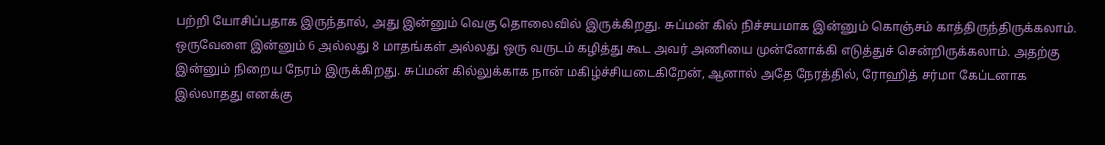பற்றி யோசிப்பதாக இருந்தால், அது இன்னும் வெகு தொலைவில் இருக்கிறது. சுப்மன் கில் நிச்சயமாக இன்னும் கொஞ்சம் காத்திருந்திருக்கலாம். ஒருவேளை இன்னும் 6 அல்லது 8 மாதங்கள் அல்லது ஒரு வருடம் கழித்து கூட அவர் அணியை முன்னோக்கி எடுத்துச் சென்றிருக்கலாம். அதற்கு இன்னும் நிறைய நேரம் இருக்கிறது. சுப்மன் கில்லுக்காக நான் மகிழ்ச்சியடைகிறேன், ஆனால் அதே நேரத்தில், ரோஹித் சர்மா கேப்டனாக இல்லாதது எனக்கு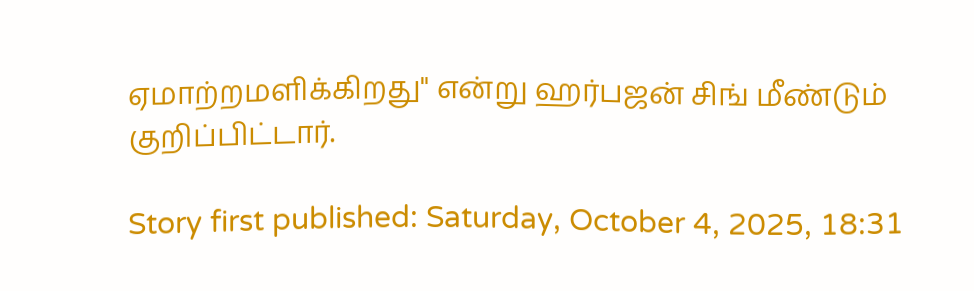ஏமாற்றமளிக்கிறது" என்று ஹர்பஜன் சிங் மீண்டும் குறிப்பிட்டார்.

Story first published: Saturday, October 4, 2025, 18:31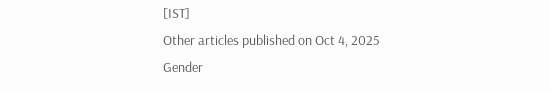[IST]
Other articles published on Oct 4, 2025
Gender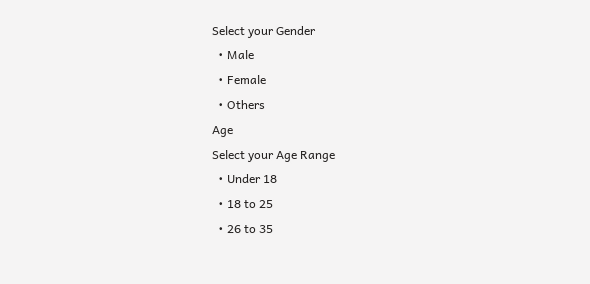Select your Gender
  • Male
  • Female
  • Others
Age
Select your Age Range
  • Under 18
  • 18 to 25
  • 26 to 35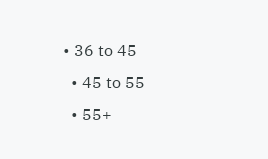• 36 to 45
  • 45 to 55
  • 55+